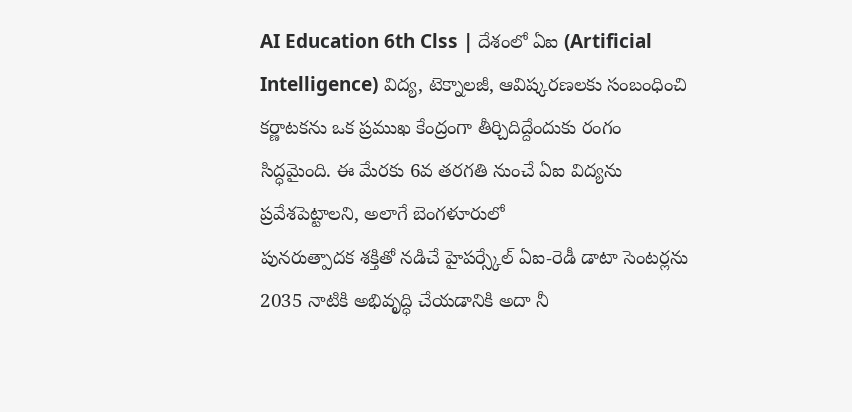AI Education 6th Clss | దేశంలో ఏఐ (Artificial Intelligence) విద్య, టెక్నాలజీ, ఆవిష్కరణలకు సంబంధించి కర్ణాటకను ఒక ప్రముఖ కేంద్రంగా తీర్చిదిద్దేందుకు రంగం సిద్ధమైంది. ఈ మేరకు 6వ తరగతి నుంచే ఏఐ విద్యను ప్రవేశపెట్టాలని, అలాగే బెంగళూరులో
పునరుత్పాదక శక్తితో నడిచే హైపర్స్కేల్ ఏఐ-రెడీ డాటా సెంటర్లను 2035 నాటికి అభివృద్ధి చేయడానికి అదా నీ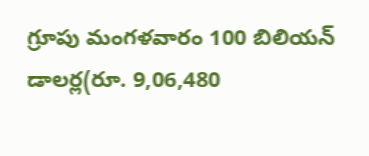గ్రూపు మంగళవారం 100 బిలియన్ డాలర్ల(రూ. 9,06,480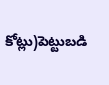కోట్లు)పెట్టుబడి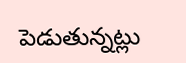పెడుతున్నట్లు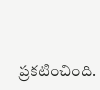ప్రకటించింది.